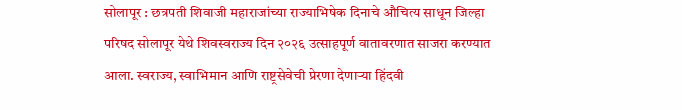सोलापूर : छत्रपती शिवाजी महाराजांच्या राज्याभिषेक दिनाचे औचित्य साधून जिल्हा परिषद सोलापूर येथे शिवस्वराज्य दिन २०२६ उत्साहपूर्ण वातावरणात साजरा करण्यात आला. स्वराज्य, स्वाभिमान आणि राष्ट्रसेवेची प्रेरणा देणाऱ्या हिंदवी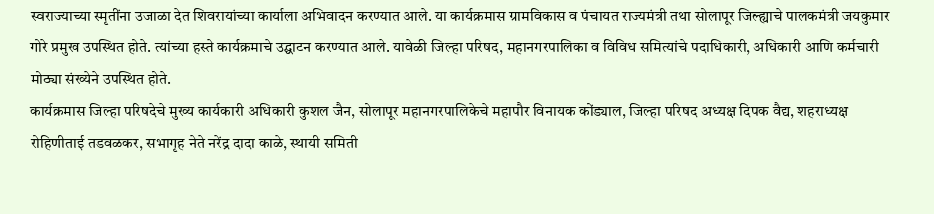स्वराज्याच्या स्मृतींना उजाळा देत शिवरायांच्या कार्याला अभिवादन करण्यात आले. या कार्यक्रमास ग्रामविकास व पंचायत राज्यमंत्री तथा सोलापूर जिल्ह्याचे पालकमंत्री जयकुमार गोरे प्रमुख उपस्थित होते. त्यांच्या हस्ते कार्यक्रमाचे उद्घाटन करण्यात आले. यावेळी जिल्हा परिषद, महानगरपालिका व विविध समित्यांचे पदाधिकारी, अधिकारी आणि कर्मचारी मोठ्या संख्येने उपस्थित होते.
कार्यक्रमास जिल्हा परिषदेचे मुख्य कार्यकारी अधिकारी कुशल जैन, सोलापूर महानगरपालिकेचे महापौर विनायक कोंड्याल, जिल्हा परिषद अध्यक्ष दिपक वैद्य, शहराध्यक्ष रोहिणीताई तडवळकर, सभागृह नेते नरेंद्र दादा काळे, स्थायी समिती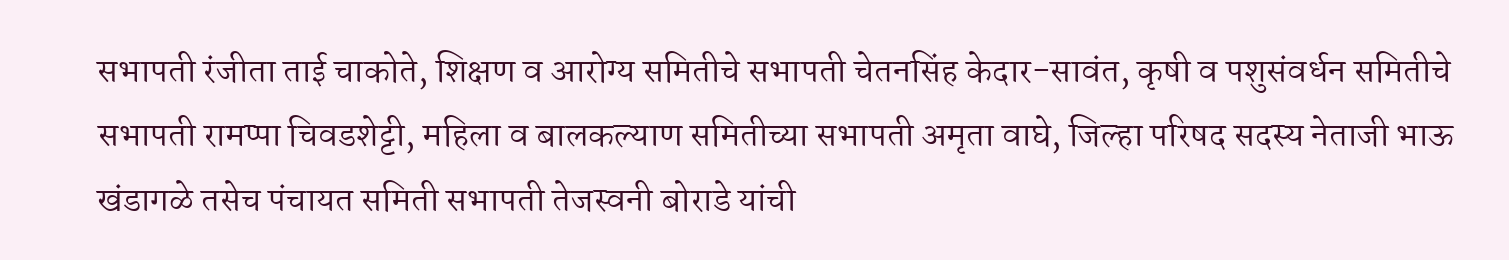सभापती रंजीता ताई चाकोते, शिक्षण व आरोग्य समितीचे सभापती चेतनसिंह केदार-सावंत, कृषी व पशुसंवर्धन समितीचे सभापती रामप्पा चिवडशेट्टी, महिला व बालकल्याण समितीच्या सभापती अमृता वाघे, जिल्हा परिषद सदस्य नेताजी भाऊ खंडागळे तसेच पंचायत समिती सभापती तेजस्वनी बोराडे यांची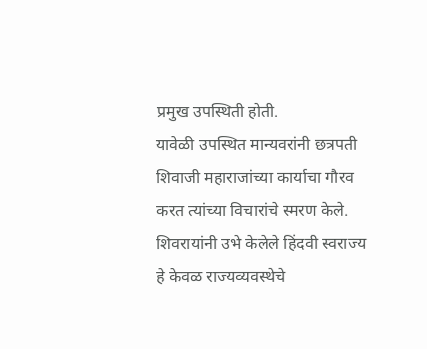प्रमुख उपस्थिती होती.
यावेळी उपस्थित मान्यवरांनी छत्रपती शिवाजी महाराजांच्या कार्याचा गौरव करत त्यांच्या विचारांचे स्मरण केले. शिवरायांनी उभे केलेले हिंदवी स्वराज्य हे केवळ राज्यव्यवस्थेचे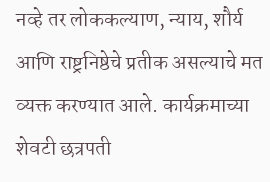नव्हे तर लोककल्याण, न्याय, शौर्य आणि राष्ट्रनिष्ठेचे प्रतीक असल्याचे मत व्यक्त करण्यात आले. कार्यक्रमाच्या शेवटी छत्रपती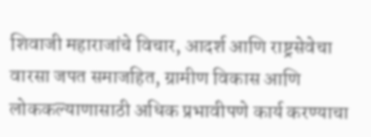शिवाजी महाराजांचे विचार, आदर्श आणि राष्ट्रसेवेचा वारसा जपत समाजहित, ग्रामीण विकास आणि लोककल्याणासाठी अधिक प्रभावीपणे कार्य करण्याचा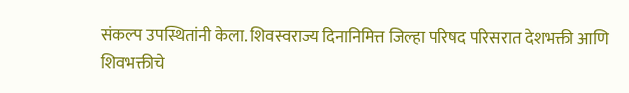संकल्प उपस्थितांनी केला. शिवस्वराज्य दिनानिमित्त जिल्हा परिषद परिसरात देशभक्ती आणि शिवभक्तीचे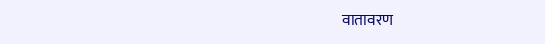वातावरण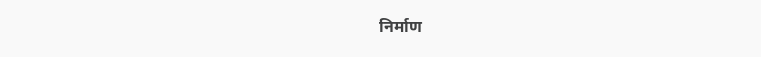निर्माण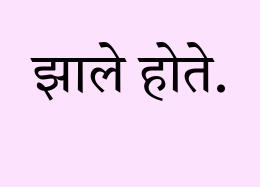झाले होते.